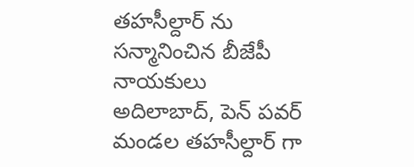తహసీల్దార్ ను సన్మానించిన బీజేపీ నాయకులు
అదిలాబాద్, పెన్ పవర్
మండల తహసీల్దార్ గా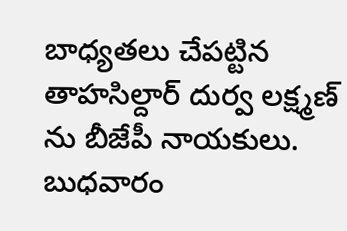బాధ్యతలు చేపట్టిన తాహసిల్దార్ దుర్వ లక్ష్మణ్ ను బీజేపీ నాయకులు. బుధవారం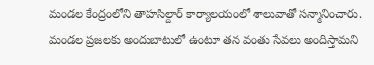మండల కేంద్రంలోని తాహసిల్దార్ కార్యాలయంలో శాలువాతో సన్మానించారు. మండల ప్రజలకు అందుబాటులో ఉంటూ తన వంతు సేవలు అందిస్తామని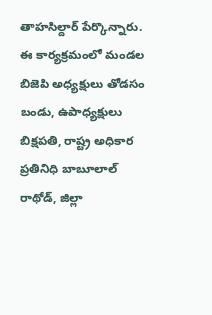తాహసిల్దార్ పేర్కొన్నారు. ఈ కార్యక్రమంలో మండల బిజెపి అధ్యక్షులు తోడసం బండు, ఉపాధ్యక్షులు బిక్షపతి, రాష్ట్ర అధికార ప్రతినిధి బాబూలాల్ రాథోడ్, జిల్లా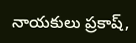నాయకులు ప్రకాష్,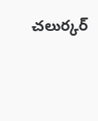చలుర్కర్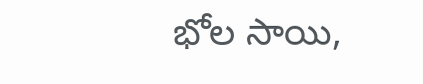భోల సాయి,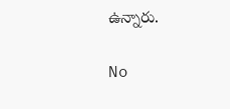ఉన్నారు.

No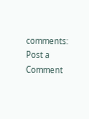comments:
Post a Comment